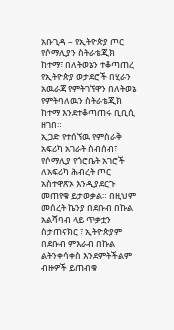አቡጊዳ – የኢትዮጵያ ጦር የሶማሊያን ስትራቴጂክ ከተማ፣ በለትወኔን ተቆጣጠረ
የኢትዮጵያ ወታደሮች በሂራን አዉራጃ የምትገኘዋን በለትወኔ የምትባለዉን ስትራቴጂክ ከተማ እንደተቆጣጠሩ ቢቢሲ ዘገበ።
ኢጋድ የተሰኘዉ የምስራቅ አፍሪካ አገራት ስብሰብ፣ የሶማሊያ የጎሮቤት አገሮች ለአፍሪካ ሕብረት ጦር አስተዋጽኦ እንዲያደርጉ መጠየቁ ይታወቃል። በዚህም መሰረት ኬንያ በደቡብ በኩል አልሻባብ ላይ ጥቃቷን ስታጠናክር ፣ ኢትዮጵያም በደቡብ ምእራብ በኩል ልትንቀሳቀስ እንደምትችልም ብዙዎች ይጠብቁ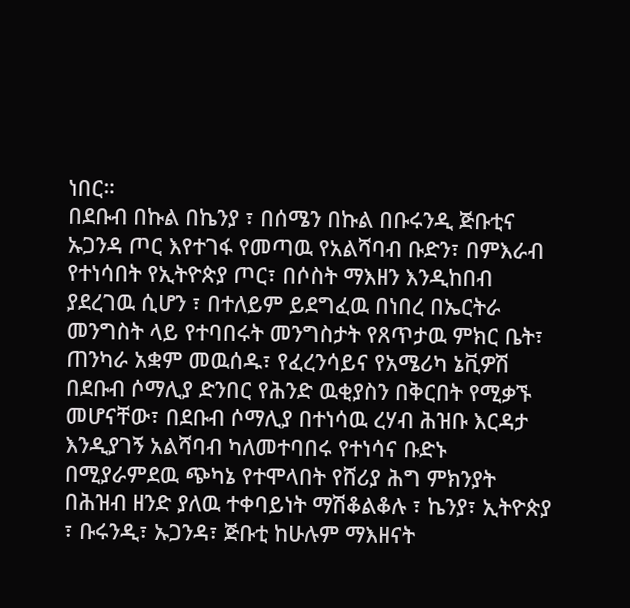ነበር።
በደቡብ በኩል በኬንያ ፣ በሰሜን በኩል በቡሩንዲ ጅቡቲና ኡጋንዳ ጦር እየተገፋ የመጣዉ የአልሻባብ ቡድን፣ በምእራብ የተነሳበት የኢትዮጵያ ጦር፣ በሶስት ማእዘን እንዲከበብ ያደረገዉ ሲሆን ፣ በተለይም ይደግፈዉ በነበረ በኤርትራ መንግስት ላይ የተባበሩት መንግስታት የጸጥታዉ ምክር ቤት፣ ጠንካራ አቋም መዉሰዱ፣ የፈረንሳይና የአሜሪካ ኔቪዎሽ በደቡብ ሶማሊያ ድንበር የሕንድ ዉቂያስን በቅርበት የሚቃኙ መሆናቸው፣ በደቡብ ሶማሊያ በተነሳዉ ረሃብ ሕዝቡ እርዳታ እንዲያገኝ አልሻባብ ካለመተባበሩ የተነሳና ቡድኑ በሚያራምደዉ ጭካኔ የተሞላበት የሸሪያ ሕግ ምክንያት በሕዝብ ዘንድ ያለዉ ተቀባይነት ማሽቆልቆሉ ፣ ኬንያ፣ ኢትዮጵያ ፣ ቡሩንዲ፣ ኡጋንዳ፣ ጅቡቲ ከሁሉም ማእዘናት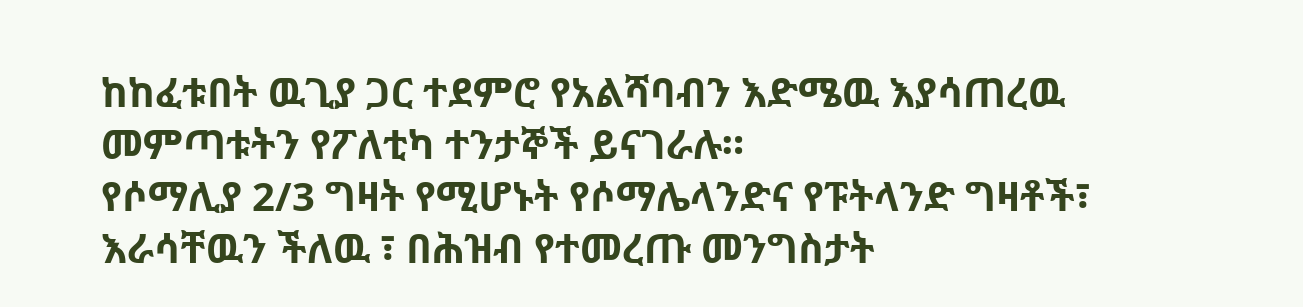ከከፈቱበት ዉጊያ ጋር ተደምሮ የአልሻባብን እድሜዉ እያሳጠረዉ መምጣቱትን የፖለቲካ ተንታኞች ይናገራሉ።
የሶማሊያ 2/3 ግዛት የሚሆኑት የሶማሌላንድና የፑትላንድ ግዛቶች፣ እራሳቸዉን ችለዉ ፣ በሕዝብ የተመረጡ መንግስታት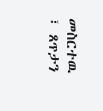መስርተዉ ፣ ጸጥታን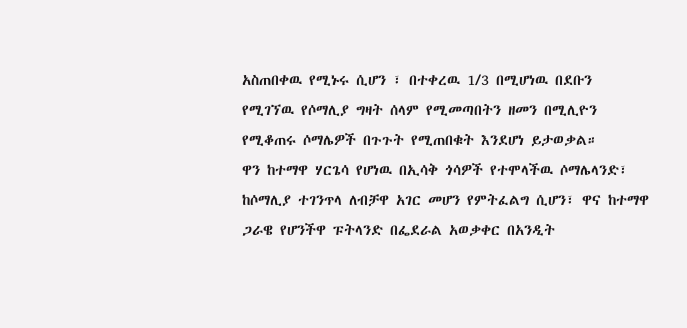አስጠበቀዉ የሚኑሩ ሲሆን ፣ በተቀረዉ 1/3 በሚሆነዉ በደቡን የሚገኘዉ የሶማሊያ ግዛት ሰላም የሚመጣበትን ዘመን በሚሊዮን የሚቆጠሩ ሶማሌዎች በጉጉት የሚጠበቁት እንደሆነ ይታወቃል።
ዋን ከተማዋ ሃርጌሳ የሆነዉ በኢሳቅ ጎሳዎች የተሞላችዉ ሶማሌላንድ፣ ከሶማሊያ ተገንጥላ ለብቻዋ አገር መሆን የምትፈልግ ሲሆን፣ ዋና ከተማዋ ጋራዌ የሆንችዋ ፑትላንድ በፌደራል አወቃቀር በአንዲት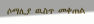ሶማሊያ ዉስጥ መቀጠል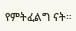የምትፈልግ ናት።